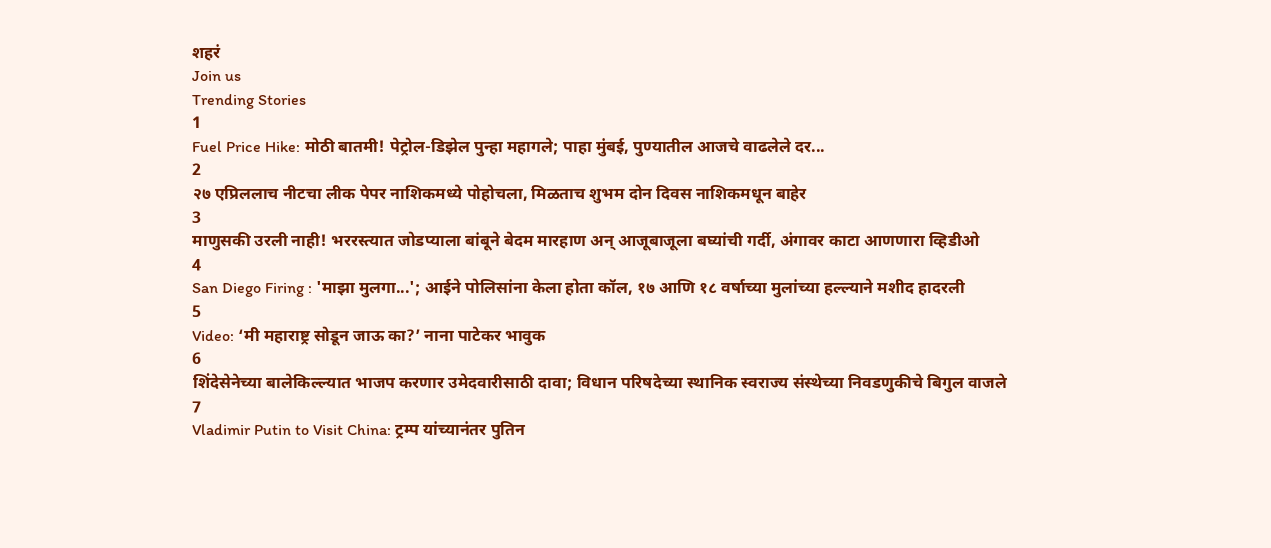शहरं
Join us
Trending Stories
1
Fuel Price Hike: मोठी बातमी! पेट्रोल-डिझेल पुन्हा महागले; पाहा मुंबई, पुण्यातील आजचे वाढलेले दर...
2
२७ एप्रिललाच नीटचा लीक पेपर नाशिकमध्ये पोहोचला, मिळताच शुभम दोन दिवस नाशिकमधून बाहेर
3
माणुसकी उरली नाही! भररस्त्यात जोडप्याला बांबूने बेदम मारहाण अन् आजूबाजूला बघ्यांची गर्दी, अंगावर काटा आणणारा व्हिडीओ
4
San Diego Firing : 'माझा मुलगा...'; आईने पोलिसांना केला होता कॉल, १७ आणि १८ वर्षाच्या मुलांच्या हल्ल्याने मशीद हादरली
5
Video: ‘मी महाराष्ट्र सोडून जाऊ का?’ नाना पाटेकर भावुक
6
शिंदेसेनेच्या बालेकिल्ल्यात भाजप करणार उमेदवारीसाठी दावा; विधान परिषदेच्या स्थानिक स्वराज्य संस्थेच्या निवडणुकीचे बिगुल वाजले
7
Vladimir Putin to Visit China: ट्रम्प यांच्यानंतर पुतिन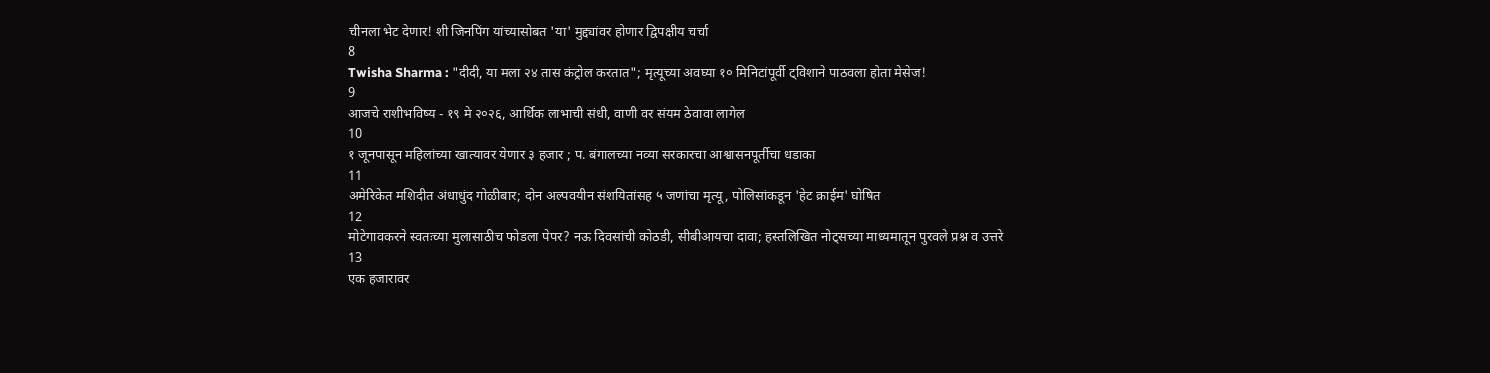चीनला भेट देणार! शी जिनपिंग यांच्यासोबत 'या' मुद्द्यांवर होणार द्विपक्षीय चर्चा
8
Twisha Sharma : "दीदी, या मला २४ तास कंट्रोल करतात"; मृत्यूच्या अवघ्या १० मिनिटांपूर्वी ट्विशाने पाठवला होता मेसेज!
9
आजचे राशीभविष्य - १९ मे २०२६, आर्थिक लाभाची संधी, वाणी वर संयम ठेवावा लागेल
10
१ जूनपासून महिलांच्या खात्यावर येणार ३ हजार ; प. बंगालच्या नव्या सरकारचा आश्वासनपूर्तीचा धडाका
11
अमेरिकेत मशिदीत अंधाधुंद गोळीबार; दोन अल्पवयीन संशयितांसह ५ जणांचा मृत्यू, पोलिसांकडून 'हेट क्राईम' घोषित
12
मोटेगावकरने स्वतःच्या मुलासाठीच फोडला पेपर? नऊ दिवसांची कोठडी, सीबीआयचा दावा; हस्तलिखित नोट्सच्या माध्यमातून पुरवले प्रश्न व उत्तरे
13
एक हजारावर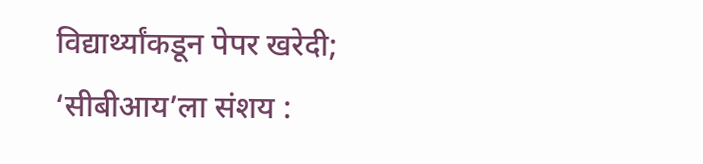विद्यार्थ्यांकडून पेपर खरेदी; ‘सीबीआय’ला संशय :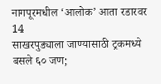नागपूरमधील ‘आलोक’ आता रडारवर
14
साखरपुड्याला जाण्यासाठी ट्रकमध्ये बसले ६० जण;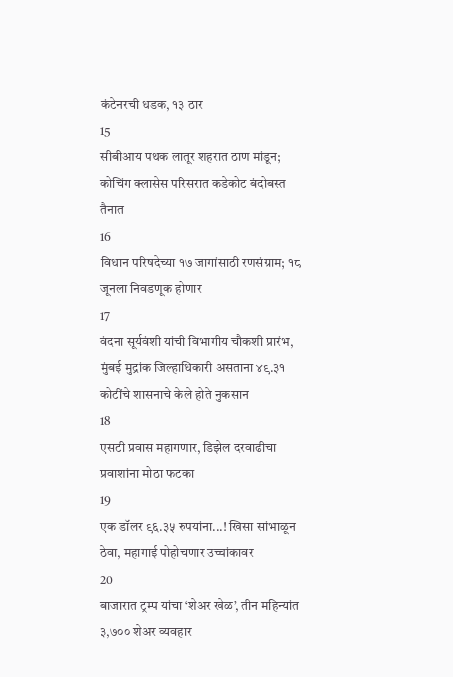कंटेनरची धडक, १३ ठार
15
सीबीआय पथक लातूर शहरात ठाण मांडून; कोचिंग क्लासेस परिसरात कडेकोट बंदोबस्त तैनात
16
विधान परिषदेच्या १७ जागांसाठी रणसंग्राम; १८ जूनला निवडणूक होणार
17
वंदना सूर्यवंशी यांची विभागीय चौकशी प्रारंभ, मुंबई मुद्रांक जिल्हाधिकारी असताना ४९.३१ कोटींचे शासनाचे केले होते नुकसान
18
एसटी प्रवास महागणार, डिझेल दरवाढीचा प्रवाशांना मोठा फटका
19
एक डॉलर ९६.३५ रुपयांना...! खिसा सांभाळून ठेवा, महागाई पोहोचणार उच्चांकावर
20
बाजारात ट्रम्प यांचा ‘शेअर खेळ’, तीन महिन्यांत ३,७०० शेअर व्यवहार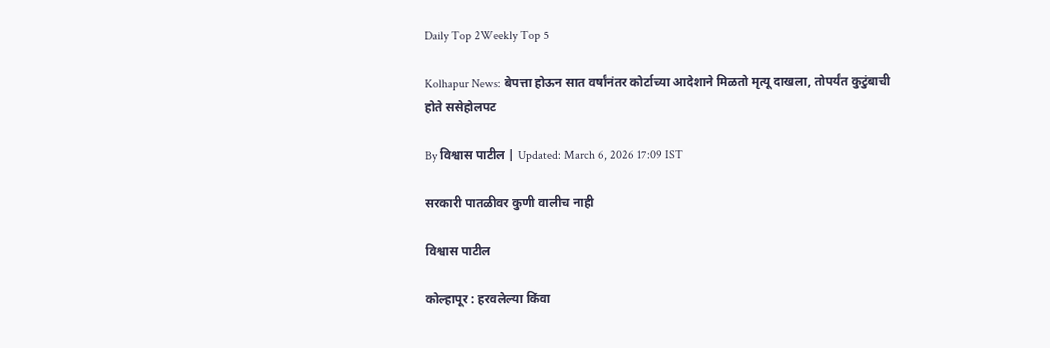Daily Top 2Weekly Top 5

Kolhapur News: बेपत्ता होऊन सात वर्षांनंतर कोर्टाच्या आदेशाने मिळतो मृत्यू दाखला, तोपर्यंत कुटुंबाची होते ससेहोलपट

By विश्वास पाटील | Updated: March 6, 2026 17:09 IST

सरकारी पातळीवर कुणी वालीच नाही

विश्वास पाटील

कोल्हापूर : हरवलेल्या किंवा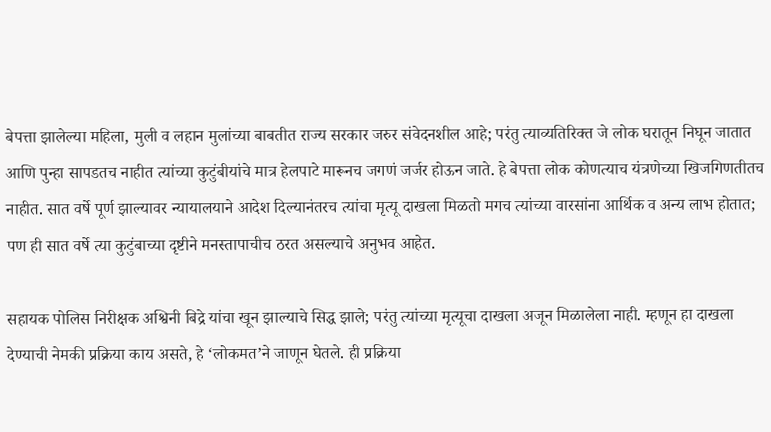बेपत्ता झालेल्या महिला, मुली व लहान मुलांच्या बाबतीत राज्य सरकार जरुर संवेदनशील आहे; परंतु त्याव्यतिरिक्त जे लोक घरातून निघून जातात आणि पुन्हा सापडतच नाहीत त्यांच्या कुटुंबीयांचे मात्र हेलपाटे मारूनच जगणं जर्जर होऊन जाते. हे बेपत्ता लोक कोणत्याच यंत्रणेच्या खिजगिणतीतच नाहीत. सात वर्षे पूर्ण झाल्यावर न्यायालयाने आदेश दिल्यानंतरच त्यांचा मृत्यू दाखला मिळतो मगच त्यांच्या वारसांना आर्थिक व अन्य लाभ होतात; पण ही सात वर्षे त्या कुटुंबाच्या दृष्टीने मनस्तापाचीच ठरत असल्याचे अनुभव आहेत.

सहायक पोलिस निरीक्षक अश्विनी बिद्रे यांचा खून झाल्याचे सिद्ध झाले; परंतु त्यांच्या मृत्यूचा दाखला अजून मिळालेला नाही. म्हणून हा दाखला देण्याची नेमकी प्रक्रिया काय असते, हे ‘लोकमत’ने जाणून घेतले. ही प्रक्रिया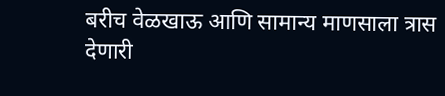बरीच वेळखाऊ आणि सामान्य माणसाला त्रास देणारी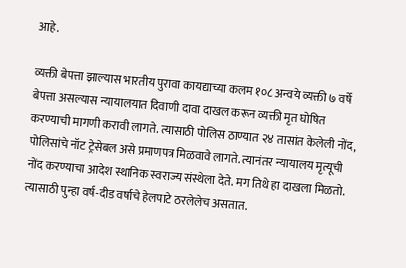आहे.

व्यक्ती बेपत्ता झाल्यास भारतीय पुरावा कायद्याच्या कलम १०८ अन्वये व्यक्ती ७ वर्षे बेपत्ता असल्यास न्यायालयात दिवाणी दावा दाखल करून व्यक्ती मृत घोषित करण्याची मागणी करावी लागते. त्यासाठी पोलिस ठाण्यात २४ तासांत केलेली नोंद, पोलिसांचे नॉट ट्रेसेबल असे प्रमाणपत्र मिळवावे लागते. त्यानंतर न्यायालय मृत्यूची नोंद करण्याचा आदेश स्थानिक स्वराज्य संस्थेला देते. मग तिथे हा दाखला मिळतो. त्यासाठी पुन्हा वर्ष-दीड वर्षाचे हेलपाटे ठरलेलेच असतात.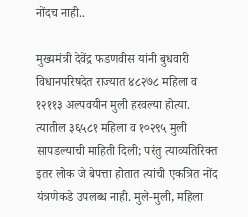नोंदच नाही..

मुख्यमंत्री देवेंद्र फडणवीस यांनी बुधवारी विधानपरिषदेत राज्यात ४८२७८ महिला व १२११३ अल्पवयीन मुली हरवल्या होत्या. त्यातील ३६५८१ महिला व १०२९५ मुली सापडल्याची माहिती दिली; परंतु त्याव्यतिरिक्त इतर लोक जे बेपत्ता होतात त्यांची एकत्रित नोंद यंत्रणेकडे उपलब्ध नाही. मुले-मुली, महिला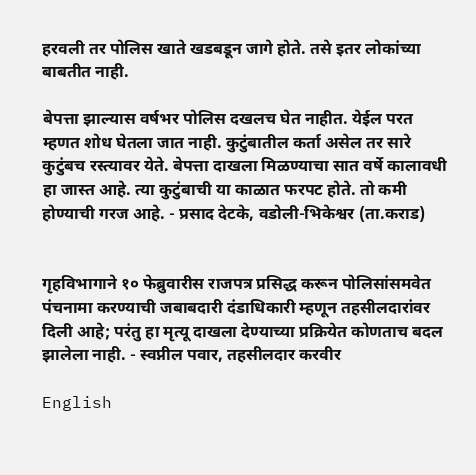हरवली तर पोलिस खाते खडबडून जागे होते. तसे इतर लोकांच्या बाबतीत नाही.

बेपत्ता झाल्यास वर्षभर पोलिस दखलच घेत नाहीत. येईल परत म्हणत शोध घेतला जात नाही. कुटुंबातील कर्ता असेल तर सारे कुटुंबच रस्त्यावर येते. बेपत्ता दाखला मिळण्याचा सात वर्षे कालावधी हा जास्त आहे. त्या कुटुंबाची या काळात फरपट होते. तो कमी होण्याची गरज आहे. - प्रसाद देटके, वडोली-भिकेश्वर (ता.कराड)


गृहविभागाने १० फेब्रुवारीस राजपत्र प्रसिद्ध करून पोलिसांसमवेत पंचनामा करण्याची जबाबदारी दंडाधिकारी म्हणून तहसीलदारांवर दिली आहे; परंतु हा मृत्यू दाखला देण्याच्या प्रक्रियेत कोणताच बदल झालेला नाही. - स्वप्नील पवार, तहसीलदार करवीर

English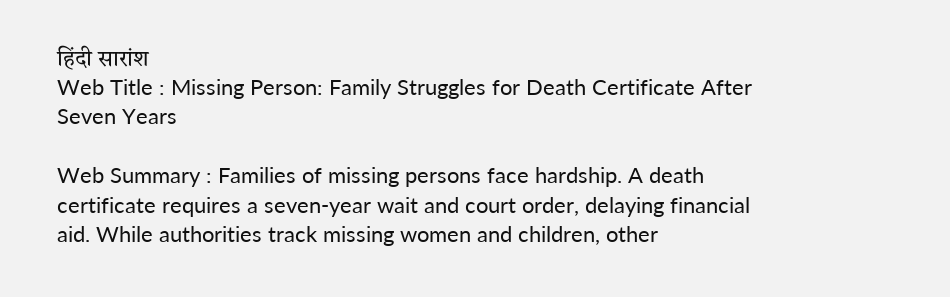हिंदी सारांश
Web Title : Missing Person: Family Struggles for Death Certificate After Seven Years

Web Summary : Families of missing persons face hardship. A death certificate requires a seven-year wait and court order, delaying financial aid. While authorities track missing women and children, other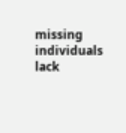missing individuals lack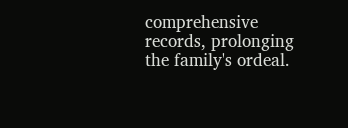comprehensive records, prolonging the family's ordeal.